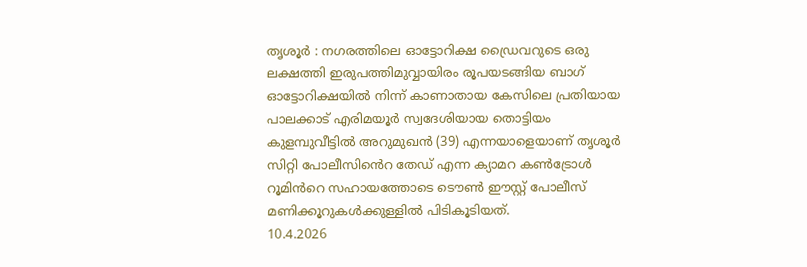തൃശൂർ : നഗരത്തിലെ ഓട്ടോറിക്ഷ ഡ്രൈവറുടെ ഒരു ലക്ഷത്തി ഇരുപത്തിമുവ്വായിരം രൂപയടങ്ങിയ ബാഗ് ഓട്ടോറിക്ഷയിൽ നിന്ന് കാണാതായ കേസിലെ പ്രതിയായ പാലക്കാട് എരിമയൂർ സ്വദേശിയായ തൊട്ടിയം കുളമ്പുവീട്ടിൽ അറുമുഖൻ (39) എന്നയാളെയാണ് തൃശൂർ സിറ്റി പോലീസിൻെറ തേഡ് എന്ന ക്യാമറ കൺട്രോൾ റൂമിൻറെ സഹായത്തോടെ ടൌൺ ഈസ്റ്റ് പോലീസ് മണിക്കൂറുകൾക്കുള്ളിൽ പിടികൂടിയത്.
10.4.2026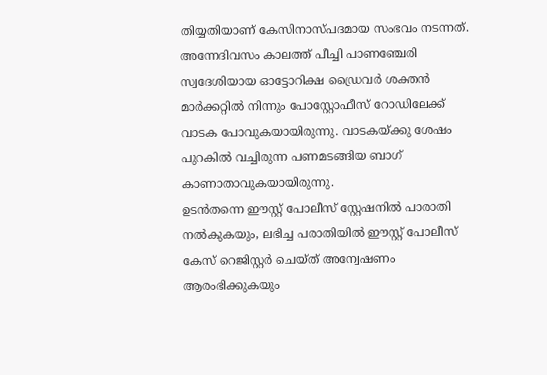തിയ്യതിയാണ് കേസിനാസ്പദമായ സംഭവം നടന്നത്. അന്നേദിവസം കാലത്ത് പീച്ചി പാണഞ്ചേരി സ്വദേശിയായ ഓട്ടോറിക്ഷ ഡ്രൈവർ ശക്തൻ മാർക്കറ്റിൽ നിന്നും പോസ്റ്റോഫീസ് റോഡിലേക്ക് വാടക പോവുകയായിരുന്നു. വാടകയ്ക്കു ശേഷം പുറകിൽ വച്ചിരുന്ന പണമടങ്ങിയ ബാഗ് കാണാതാവുകയായിരുന്നു.
ഉടൻതന്നെ ഈസ്റ്റ് പോലീസ് സ്റ്റേഷനിൽ പാരാതി നൽകുകയും, ലഭിച്ച പരാതിയിൽ ഈസ്റ്റ് പോലീസ് കേസ് റെജിസ്റ്റർ ചെയ്ത് അന്വേഷണം ആരംഭിക്കുകയും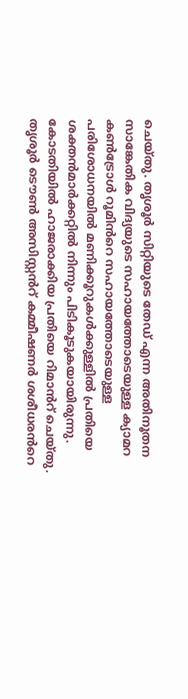ചെയ്തു. തൃശൂർ സിറ്റിയുടെ തേഡ് എന്ന അതിനൂതന സാങ്കേതിക വിദ്യയുടെ സഹായത്തോടെയുള്ള ക്യാമറ കൺട്രോൾ റൂമിൻറെ സഹായത്തോടെയുള്ള പരിശോധനയിൽ മണിക്കൂറുകൾക്കുള്ളിൽ പ്രതിയെ ശക്തൻമാർക്കറ്റിൽ നിന്നും പിടികൂടുകയായിരുന്നു. കോടതിയിൽ ഹാജരാക്കിയ പ്രതിയെ റിമാൻറ് ചെയ്തു.
തൃശൂർ ടൌൺ അസിസ്റ്റൻറ് കമ്മീഷണർ ശശീധരൻറെ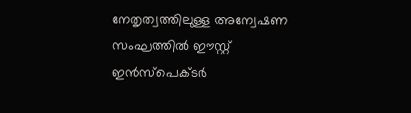നേതൃത്വത്തിലുള്ള അന്വേഷണ സംഘത്തിൽ ഈസ്റ്റ് ഇൻസ്പെക്ടർ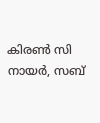കിരൺ സി നായർ, സബ്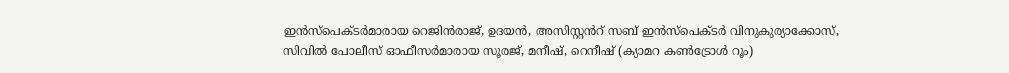ഇൻസ്പെക്ടർമാരായ റെജിൻരാജ്, ഉദയൻ, അസിസ്റ്റൻറ് സബ് ഇൻസ്പെക്ടർ വിനുകുര്യാക്കോസ്, സിവിൽ പോലീസ് ഓഫീസർമാരായ സൂരജ്, മനീഷ്, റെനീഷ് (ക്യാമറ കൺട്രോൾ റൂം)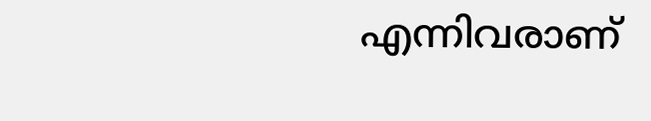എന്നിവരാണ്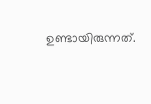ഉണ്ടായിരുന്നത്.